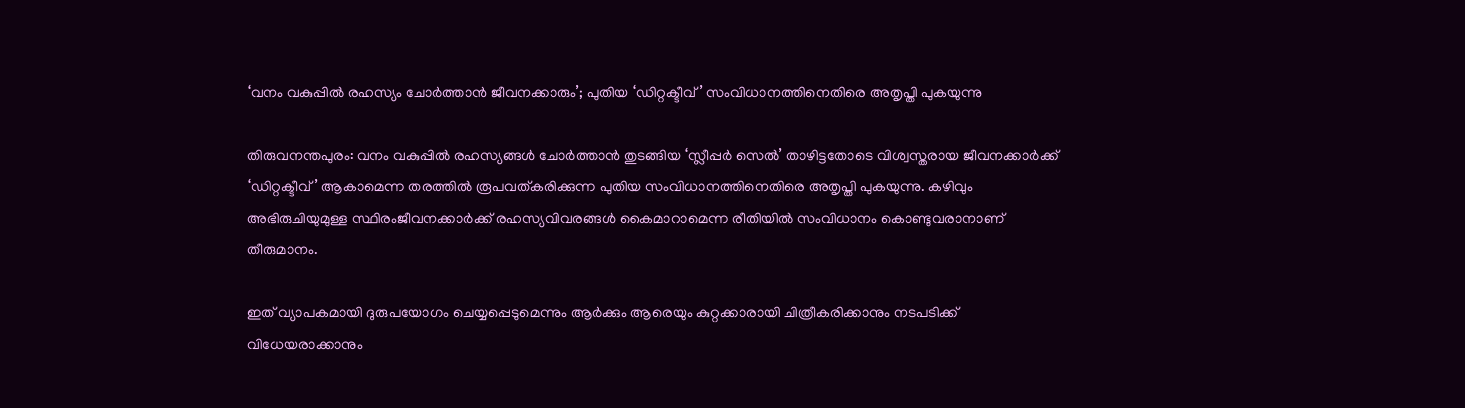‘വനം വകുപ്പിൽ രഹസ്യം ചോർത്താൻ ജീവനക്കാരും’; പുതിയ ‘ഡിറ്റക്ടീവ്’ സംവിധാനത്തിനെതിരെ അതൃപ്തി പുകയുന്നു

തിരുവനന്തപുരം: വനം വകുപ്പിൽ രഹസ്യങ്ങൾ ചോർത്താൻ തുടങ്ങിയ ‘സ്ലീപ്പർ സെൽ’ താഴിട്ടതോടെ വിശ്വസ്തരായ ജീവനക്കാർക്ക് ‘ഡിറ്റക്ടീവ്’ ആകാമെന്ന തരത്തിൽ രൂപവത്കരിക്കുന്ന പുതിയ സംവിധാനത്തിനെതിരെ അതൃപ്തി പുകയുന്നു. കഴിവും അഭിരുചിയുമുള്ള സ്ഥിരംജീവനക്കാർക്ക് രഹസ്യവിവരങ്ങൾ കൈമാറാമെന്ന രീതിയിൽ സംവിധാനം കൊണ്ടുവരാനാണ് തീരുമാനം.

ഇത് വ്യാപകമായി ദുരുപയോഗം ചെയ്യപ്പെടുമെന്നും ആർക്കും ആരെയും കുറ്റക്കാരായി ചിത്രീകരിക്കാനും നടപടിക്ക് വിധേയരാക്കാനും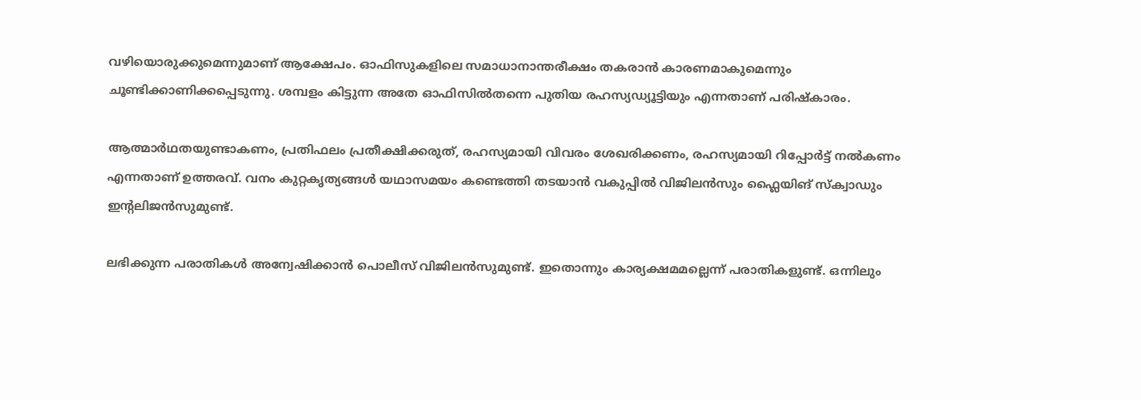വഴിയൊരുക്കുമെന്നുമാണ് ആക്ഷേപം. ഓഫിസുകളിലെ സമാധാനാന്തരീക്ഷം തകരാൻ കാരണമാകുമെന്നും ചൂണ്ടിക്കാണിക്കപ്പെടുന്നു. ശമ്പളം കിട്ടുന്ന അതേ ഓഫിസിൽതന്നെ പുതിയ രഹസ്യഡ്യൂട്ടിയും എന്നതാണ് പരിഷ്‍കാരം.

ആത്മാർഥതയുണ്ടാകണം, പ്രതിഫലം പ്രതീക്ഷിക്കരുത്, രഹസ്യമായി വിവരം ശേഖരിക്കണം, രഹസ്യമായി റിപ്പോർട്ട് നൽകണം എന്നതാണ് ഉത്തരവ്. വനം കുറ്റകൃത്യങ്ങൾ യഥാസമയം കണ്ടെത്തി തടയാൻ വകുപ്പിൽ വിജിലൻസും ഫ്ലൈയിങ് സ്ക്വാഡും ഇന്‍റലിജൻസുമുണ്ട്.

ലഭിക്കുന്ന പരാതികൾ അന്വേഷിക്കാൻ പൊലീസ് വിജിലൻസുമുണ്ട്. ഇതൊന്നും കാര്യക്ഷമമല്ലെന്ന് പരാതികളുണ്ട്. ഒന്നിലും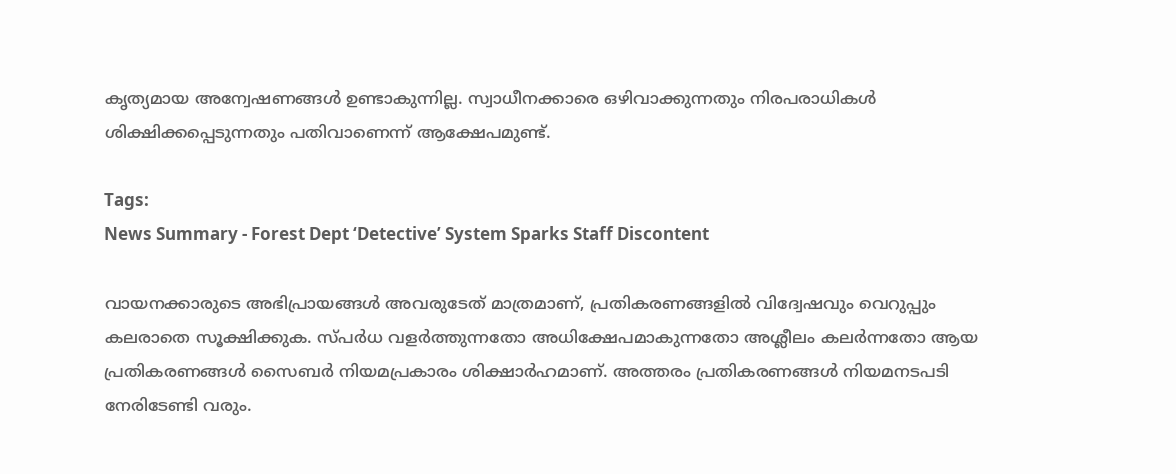കൃത്യമായ അന്വേഷണങ്ങൾ ഉണ്ടാകുന്നില്ല. സ്വാധീനക്കാരെ ഒഴിവാക്കുന്നതും നിരപരാധികൾ ശിക്ഷിക്കപ്പെടുന്നതും പതിവാണെന്ന് ആക്ഷേപമുണ്ട്.

Tags:
News Summary - Forest Dept ‘Detective’ System Sparks Staff Discontent

വായനക്കാരുടെ അഭിപ്രായങ്ങള്‍ അവരുടേത് മാത്രമാണ്, പ്രതികരണങ്ങളിൽ വിദ്വേഷവും വെറുപ്പും കലരാതെ സൂക്ഷിക്കുക. സ്പർധ വളർത്തുന്നതോ അധിക്ഷേപമാകുന്നതോ അശ്ലീലം കലർന്നതോ ആയ പ്രതികരണങ്ങൾ സൈബർ നിയമപ്രകാരം ശിക്ഷാർഹമാണ്. അത്തരം പ്രതികരണങ്ങൾ നിയമനടപടി നേരിടേണ്ടി വരും.